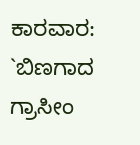ಕಾರವಾರ: `ಬಿಣಗಾದ ಗ್ರಾಸೀಂ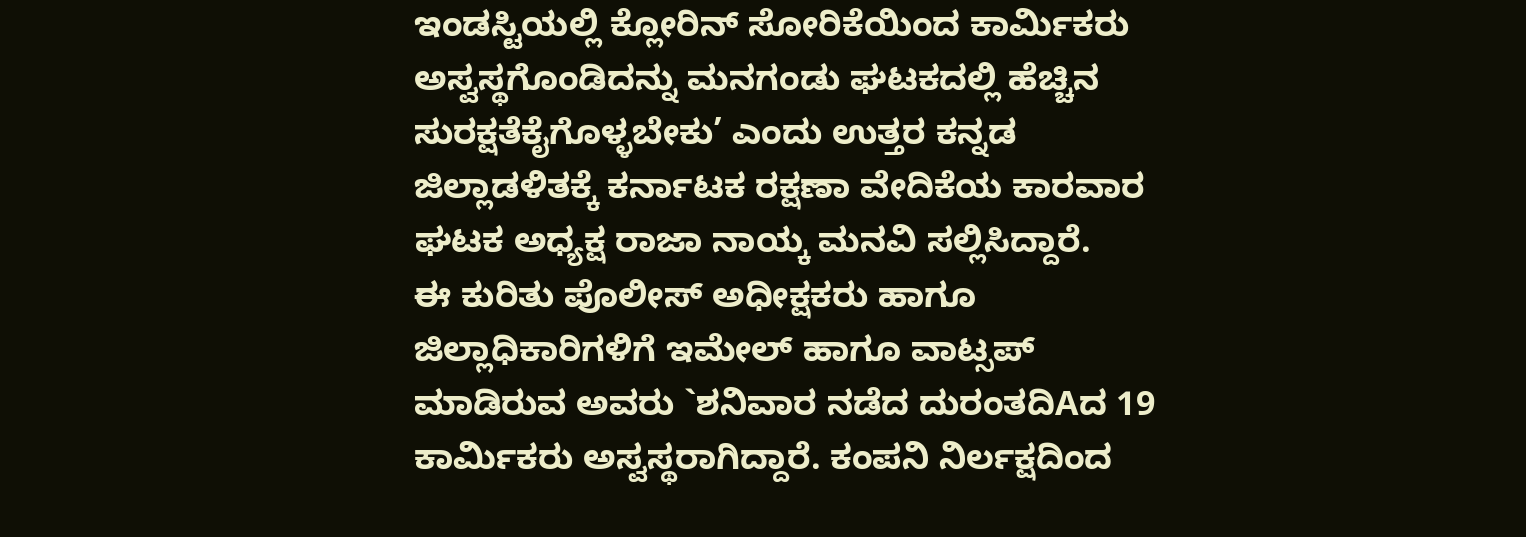ಇಂಡಸ್ಟಿಯಲ್ಲಿ ಕ್ಲೋರಿನ್ ಸೋರಿಕೆಯಿಂದ ಕಾರ್ಮಿಕರು ಅಸ್ವಸ್ಥಗೊಂಡಿದನ್ನು ಮನಗಂಡು ಘಟಕದಲ್ಲಿ ಹೆಚ್ಚಿನ ಸುರಕ್ಷತೆಕೈಗೊಳ್ಳಬೇಕು’ ಎಂದು ಉತ್ತರ ಕನ್ನಡ ಜಿಲ್ಲಾಡಳಿತಕ್ಕೆ ಕರ್ನಾಟಕ ರಕ್ಷಣಾ ವೇದಿಕೆಯ ಕಾರವಾರ ಘಟಕ ಅಧ್ಯಕ್ಷ ರಾಜಾ ನಾಯ್ಕ ಮನವಿ ಸಲ್ಲಿಸಿದ್ದಾರೆ.
ಈ ಕುರಿತು ಪೊಲೀಸ್ ಅಧೀಕ್ಷಕರು ಹಾಗೂ ಜಿಲ್ಲಾಧಿಕಾರಿಗಳಿಗೆ ಇಮೇಲ್ ಹಾಗೂ ವಾಟ್ಸಪ್ ಮಾಡಿರುವ ಅವರು `ಶನಿವಾರ ನಡೆದ ದುರಂತದಿAದ 19 ಕಾರ್ಮಿಕರು ಅಸ್ವಸ್ಥರಾಗಿದ್ದಾರೆ. ಕಂಪನಿ ನಿರ್ಲಕ್ಷದಿಂದ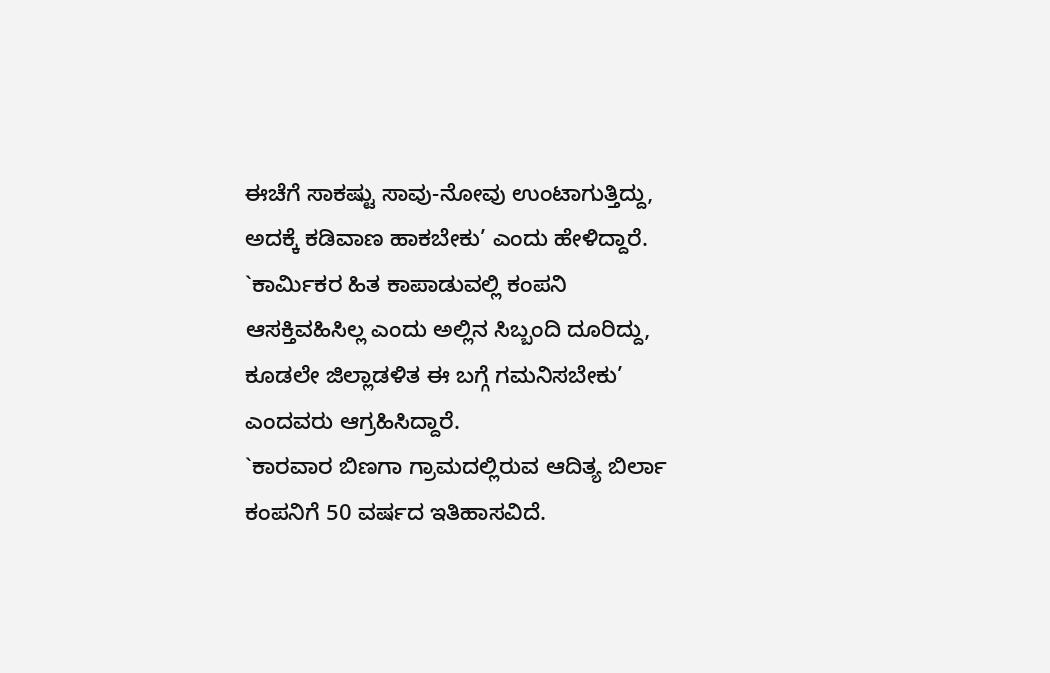ಈಚೆಗೆ ಸಾಕಷ್ಟು ಸಾವು-ನೋವು ಉಂಟಾಗುತ್ತಿದ್ದು, ಅದಕ್ಕೆ ಕಡಿವಾಣ ಹಾಕಬೇಕು’ ಎಂದು ಹೇಳಿದ್ದಾರೆ. `ಕಾರ್ಮಿಕರ ಹಿತ ಕಾಪಾಡುವಲ್ಲಿ ಕಂಪನಿ ಆಸಕ್ತಿವಹಿಸಿಲ್ಲ ಎಂದು ಅಲ್ಲಿನ ಸಿಬ್ಬಂದಿ ದೂರಿದ್ದು, ಕೂಡಲೇ ಜಿಲ್ಲಾಡಳಿತ ಈ ಬಗ್ಗೆ ಗಮನಿಸಬೇಕು’ ಎಂದವರು ಆಗ್ರಹಿಸಿದ್ದಾರೆ.
`ಕಾರವಾರ ಬಿಣಗಾ ಗ್ರಾಮದಲ್ಲಿರುವ ಆದಿತ್ಯ ಬಿರ್ಲಾ ಕಂಪನಿಗೆ 50 ವರ್ಷದ ಇತಿಹಾಸವಿದೆ.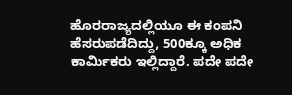ಹೊರರಾಜ್ಯದಲ್ಲಿಯೂ ಈ ಕಂಪನಿ ಹೆಸರುಪಡೆದಿದ್ದು, 500ಕ್ಕೂ ಅಧಿಕ ಕಾರ್ಮಿಕರು ಇಲ್ಲಿದ್ದಾರೆ. ಪದೇ ಪದೇ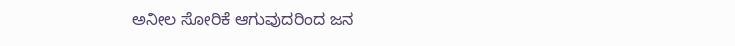ಅನೀಲ ಸೋರಿಕೆ ಆಗುವುದರಿಂದ ಜನ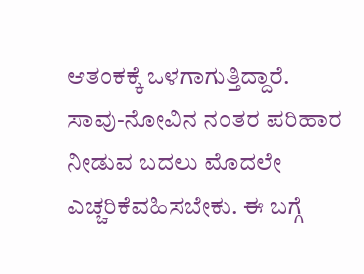ಆತಂಕಕ್ಕೆ ಒಳಗಾಗುತ್ತಿದ್ದಾರೆ. ಸಾವು-ನೋವಿನ ನಂತರ ಪರಿಹಾರ ನೀಡುವ ಬದಲು ಮೊದಲೇ ಎಚ್ಚರಿಕೆವಹಿಸಬೇಕು. ಈ ಬಗ್ಗೆ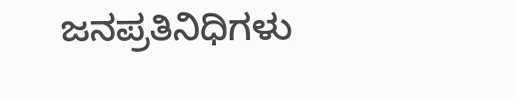ಜನಪ್ರತಿನಿಧಿಗಳು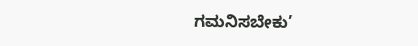ಗಮನಿಸಬೇಕು’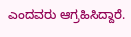ಎಂದವರು ಆಗ್ರಹಿಸಿದ್ದಾರೆ.